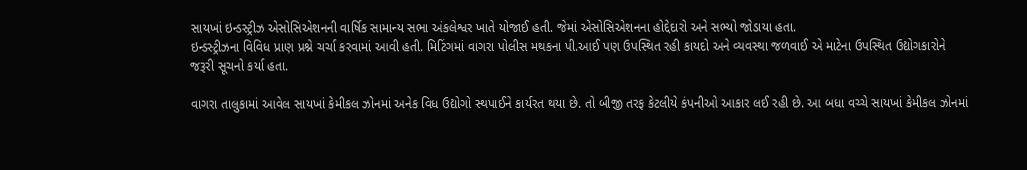સાયખાં ઇન્ડસ્ટ્રીઝ એસોસિએશનની વાર્ષિક સામાન્ય સભા અંકલેશ્વર ખાતે યોજાઈ હતી. જેમાં એસોસિએશનના હોદ્દેદારો અને સભ્યો જોડાયા હતા.
ઇન્ડસ્ટ્રીઝના વિવિધ પ્રાણ પ્રશ્ને ચર્ચા કરવામાં આવી હતી. મિટિંગમાં વાગરા પોલીસ મથકના પી.આઈ પણ ઉપસ્થિત રહી કાયદો અને વ્યવસ્થા જળવાઈ એ માટેના ઉપસ્થિત ઉદ્યોગકારોને જરૂરી સૂચનો કર્યા હતા.

વાગરા તાલુકામાં આવેલ સાયખાં કેમીકલ ઝોનમાં અનેક વિધ ઉદ્યોગો સ્થપાઈને કાર્યરત થયા છે. તો બીજી તરફ કેટલીયે કંપનીઓ આકાર લઈ રહી છે. આ બધા વચ્ચે સાયખાં કેમીકલ ઝોનમાં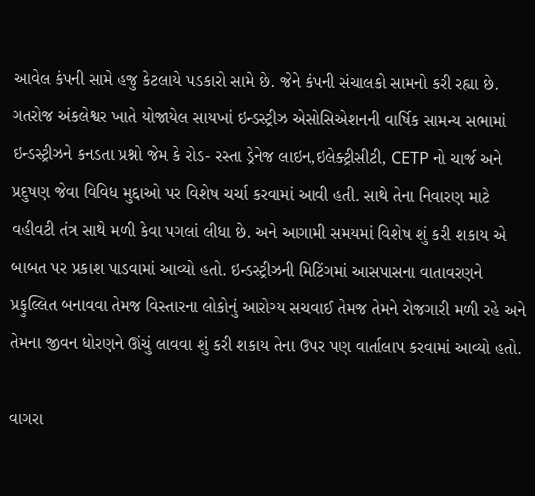આવેલ કંપની સામે હજુ કેટલાયે પડકારો સામે છે. જેને કંપની સંચાલકો સામનો કરી રહ્યા છે. ગતરોજ અંકલેશ્વર ખાતે યોજાયેલ સાયખાં ઇન્ડસ્ટ્રીઝ એસોસિએશનની વાર્ષિક સામન્ય સભામાં ઇન્ડસ્ટ્રીઝને કનડતા પ્રશ્નો જેમ કે રોડ- રસ્તા ડ્રેનેજ લાઇન,ઇલેક્ટ્રીસીટી, CETP નો ચાર્જ અને પ્રદુષણ જેવા વિવિધ મુદ્દાઓ પર વિશેષ ચર્ચા કરવામાં આવી હતી. સાથે તેના નિવારણ માટે વહીવટી તંત્ર સાથે મળી કેવા પગલાં લીધા છે. અને આગામી સમયમાં વિશેષ શું કરી શકાય એ બાબત પર પ્રકાશ પાડવામાં આવ્યો હતો. ઇન્ડસ્ટ્રીઝની મિટિંગમાં આસપાસના વાતાવરણને પ્રફુલ્લિત બનાવવા તેમજ વિસ્તારના લોકોનું આરોગ્ય સચવાઈ તેમજ તેમને રોજગારી મળી રહે અને તેમના જીવન ધોરણને ઊંચું લાવવા શું કરી શકાય તેના ઉપર પણ વાર્તાલાપ કરવામાં આવ્યો હતો.

વાગરા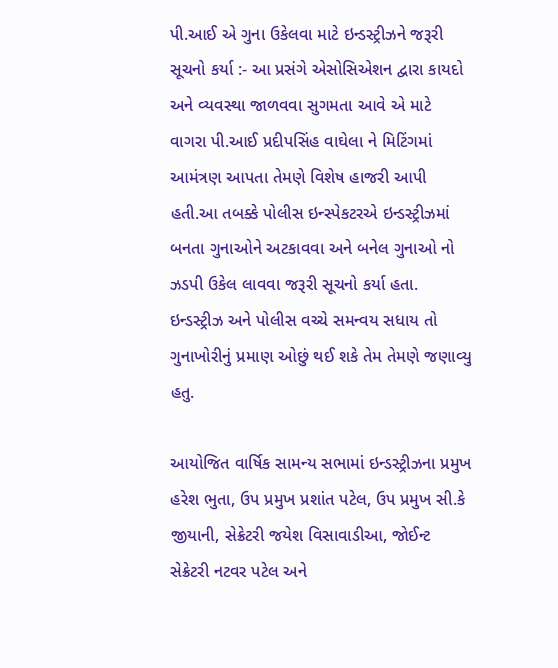પી.આઈ એ ગુના ઉકેલવા માટે ઇન્ડસ્ટ્રીઝને જરૂરી સૂચનો કર્યા :- આ પ્રસંગે એસોસિએશન દ્વારા કાયદો અને વ્યવસ્થા જાળવવા સુગમતા આવે એ માટે વાગરા પી.આઈ પ્રદીપસિંહ વાઘેલા ને મિટિંગમાં આમંત્રણ આપતા તેમણે વિશેષ હાજરી આપી હતી.આ તબક્કે પોલીસ ઇન્સ્પેકટરએ ઇન્ડસ્ટ્રીઝમાં બનતા ગુનાઓને અટકાવવા અને બનેલ ગુનાઓ નો ઝડપી ઉકેલ લાવવા જરૂરી સૂચનો કર્યા હતા. ઇન્ડસ્ટ્રીઝ અને પોલીસ વચ્ચે સમન્વય સધાય તો ગુનાખોરીનું પ્રમાણ ઓછું થઈ શકે તેમ તેમણે જણાવ્યુ હતુ.

આયોજિત વાર્ષિક સામન્ય સભામાં ઇન્ડસ્ટ્રીઝના પ્રમુખ હરેશ ભુતા, ઉપ પ્રમુખ પ્રશાંત પટેલ, ઉપ પ્રમુખ સી.કે જીયાની, સેક્રેટરી જયેશ વિસાવાડીઆ, જોઈન્ટ સેક્રેટરી નટવર પટેલ અને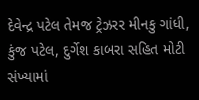દેવેન્દ્ર પટેલ તેમજ ટ્રેઝરર મીનકુ ગાંધી, કુંજ પટેલ, દુર્ગેશ કાબરા સહિત મોટી સંખ્યામાં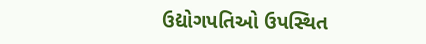ઉદ્યોગપતિઓ ઉપસ્થિત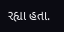રહ્યા હતા.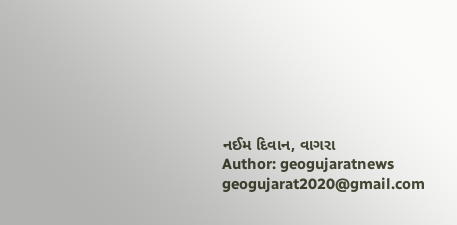નઈમ દિવાન, વાગરા
Author: geogujaratnews
geogujarat2020@gmail.com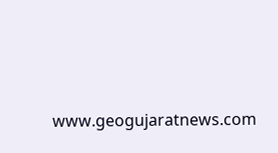www.geogujaratnews.com